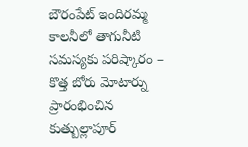బౌరంపేట్ ఇందిరమ్మ కాలనీలో తాగునీటి సమస్యకు పరిష్కారం – కొత్త బోరు మోటార్ను ప్రారంభించిన కుత్బుల్లాపూర్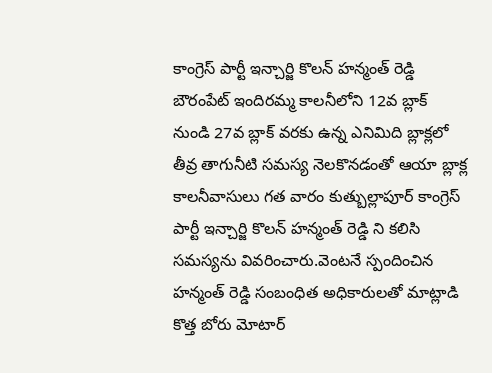కాంగ్రెస్ పార్టీ ఇన్చార్జి కొలన్ హన్మంత్ రెడ్డి
బౌరంపేట్ ఇందిరమ్మ కాలనీలోని 12వ బ్లాక్ నుండి 27వ బ్లాక్ వరకు ఉన్న ఎనిమిది బ్లాక్లలో తీవ్ర తాగునీటి సమస్య నెలకొనడంతో ఆయా బ్లాక్ల కాలనీవాసులు గత వారం కుత్బుల్లాపూర్ కాంగ్రెస్ పార్టీ ఇన్చార్జి కొలన్ హన్మంత్ రెడ్డి ని కలిసి సమస్యను వివరించారు.వెంటనే స్పందించిన హన్మంత్ రెడ్డి సంబంధిత అధికారులతో మాట్లాడి కొత్త బోరు మోటార్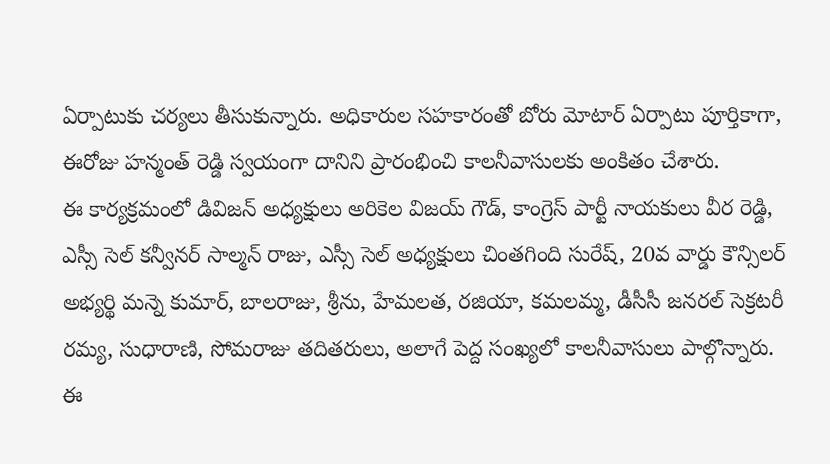ఏర్పాటుకు చర్యలు తీసుకున్నారు. అధికారుల సహకారంతో బోరు మోటార్ ఏర్పాటు పూర్తికాగా, ఈరోజు హన్మంత్ రెడ్డి స్వయంగా దానిని ప్రారంభించి కాలనీవాసులకు అంకితం చేశారు.
ఈ కార్యక్రమంలో డివిజన్ అధ్యక్షులు అరికెల విజయ్ గౌడ్, కాంగ్రెస్ పార్టీ నాయకులు వీర రెడ్డి, ఎస్సీ సెల్ కన్వీనర్ సాల్మన్ రాజు, ఎస్సీ సెల్ అధ్యక్షులు చింతగింది సురేష్, 20వ వార్డు కౌన్సిలర్ అభ్యర్థి మన్నె కుమార్, బాలరాజు, శ్రీను, హేమలత, రజియా, కమలమ్మ, డీసీసీ జనరల్ సెక్రటరీ రమ్య, సుధారాణి, సోమరాజు తదితరులు, అలాగే పెద్ద సంఖ్యలో కాలనీవాసులు పాల్గొన్నారు.
ఈ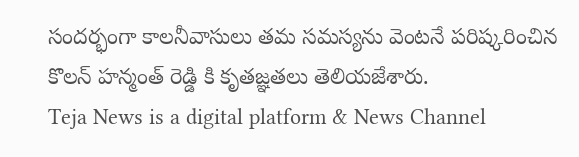సందర్భంగా కాలనీవాసులు తమ సమస్యను వెంటనే పరిష్కరించిన కొలన్ హన్మంత్ రెడ్డి కి కృతజ్ఞతలు తెలియజేశారు.
Teja News is a digital platform & News Channel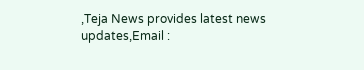,Teja News provides latest news updates,Email :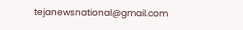tejanewsnational@gmail.com